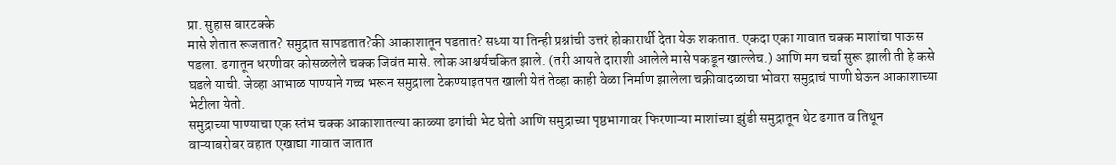प्रा. सुहास बारटक्के
मासे शेतात रूजतात? समुद्रात सापडतात?की आकाशातून पडतात? सध्या या तिन्ही प्रश्नांची उत्तरं होकारार्थी देता येऊ शकतात. एकदा एका गावात चक्क माशांचा पाऊस पडला. ढगातून धरणीवर कोसळलेले चक्क जिवंत मासे. लोक आश्चर्यचकित झाले. (तरी आयते दाराशी आलेले मासे पकडून खाल्लेच.) आणि मग चर्चा सुरू झाली ती हे कसे घडले याची. जेव्हा आभाळ पाण्याने गच्च भरून समुद्राला टेकण्याइतपत खाली येतं तेव्हा काही वेळा निर्माण झालेला चक्रीवादळाचा भोवरा समुद्राचं पाणी घेऊन आकाशाच्या भेटीला येतो.
समुद्राच्या पाण्याचा एक स्तंभ चक्क आकाशातल्या काळ्या ढगांची भेट घेतो आणि समुद्राच्या पृष्ठभागावर फिरणाऱ्या माशांच्या झुंडी समुद्रातून थेट ढगात व तिथून वाऱ्याबरोबर वहात एखाद्या गावात जातात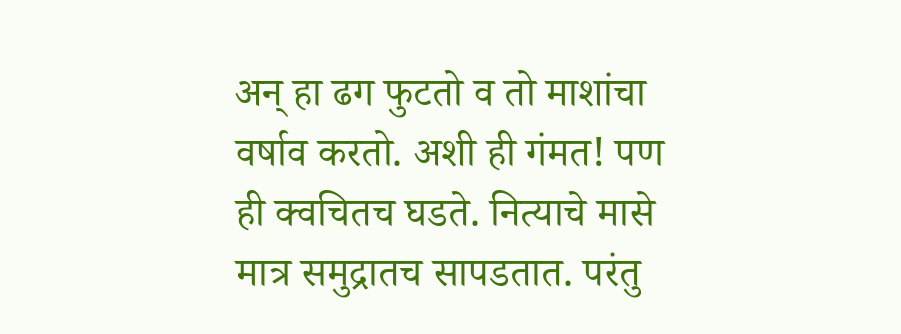अन् हा ढग फुटतो व तो माशांचा वर्षाव करतो. अशी ही गंमत! पण ही क्वचितच घडते. नित्याचे मासे मात्र समुद्रातच सापडतात. परंतु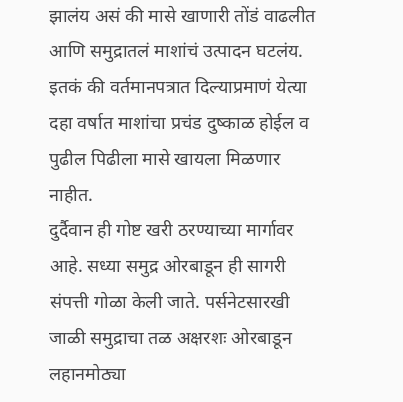झालंय असं की मासे खाणारी तोंडं वाढलीत आणि समुद्रातलं माशांचं उत्पादन घटलंय. इतकं की वर्तमानपत्रात दिल्याप्रमाणं येत्या दहा वर्षात माशांचा प्रचंड दुष्काळ होईल व पुढील पिढीला मासे खायला मिळणार नाहीत.
दुर्दैवान ही गोष्ट खरी ठरण्याच्या मार्गावर आहे. सध्या समुद्र ओरबाडून ही सागरी संपत्ती गोळा केली जाते. पर्सनेटसारखी जाळी समुद्राचा तळ अक्षरशः ओरबाडून लहानमोठ्या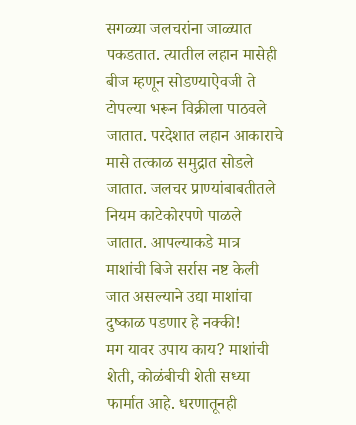सगळ्या जलचरांना जाळ्यात पकडतात. त्यातील लहान मासेही बीज म्हणून सोडण्याऐवजी ते टोपल्या भरून विक्रीला पाठवले जातात. परदेशात लहान आकाराचे मासे तत्काळ समुद्रात सोडले जातात. जलचर प्राण्यांबाबतीतले नियम काटेकोरपणे पाळले जातात. आपल्याकडे मात्र माशांची बिजे सर्रास नष्ट केली जात असल्याने उद्या माशांचा दुष्काळ पडणार हे नक्की!
मग यावर उपाय काय? माशांची शेती, कोळंबीची शेती सध्या फार्मात आहे. धरणातूनही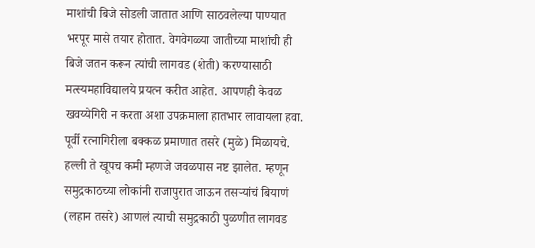माशांची बिजे सोडली जातात आणि साठवलेल्या पाण्यात भरपूर मासे तयार होतात. वेगवेगळ्या जातीच्या माशांची ही बिजे जतन करून त्यांची लागवड (शेती) करण्यासाठी मत्स्यमहाविद्यालये प्रयत्न करीत आहेत. आपणही केवळ खवय्येगिरी न करता अशा उपक्रमाला हातभार लावायला हवा.
पूर्वी रत्नागिरीला बक्कळ प्रमाणात तसरे (मुळे) मिळायचे. हल्ली ते खूपच कमी म्हणजे जवळपास नष्ट झालेत. म्हणून समुद्रकाठच्या लोकांनी राजापुरात जाऊन तसऱ्यांचं बियाणं (लहान तसरे) आणलं त्याची समुद्रकाठी पुळणीत लागवड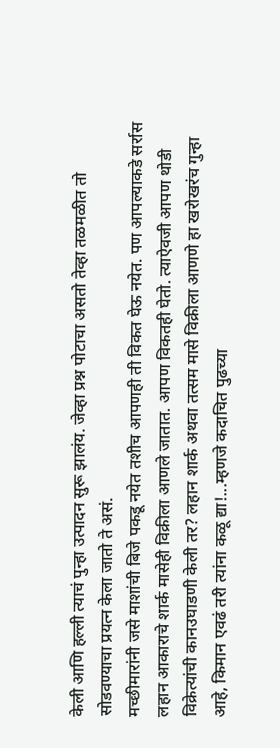केली आणि हल्ली त्याचं पुन्हा उत्पादन सुरू झालंय. जेव्हा प्रश्न पोटाचा असतो तेव्हा तळमळीत तो सोडवण्याचा प्रयत्न केला जातो ते असं.
मच्छीमारांनी जसे माशांची बिजे पकडू नयेत तशीच आपणही ती विकत घेऊ नयेत. पण आपल्याकडे सर्रास लहान आकाराचे शार्क मासेही विक्रीला आणले जातात. आपण विकतही घेतो. त्याऐवजी आपण थोडी विक्रेत्यांची कानउघाडणी केली तर? लहान शार्क अथवा तत्सम मासे विक्रीला आणणे हा खरोखरंच गुन्हा आहे, किमान एवढं तरी त्यांना कळू द्या!...म्हणजे कदाचित पुढच्या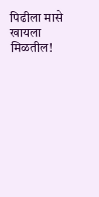पिढीला मासे खायला मिळतील!